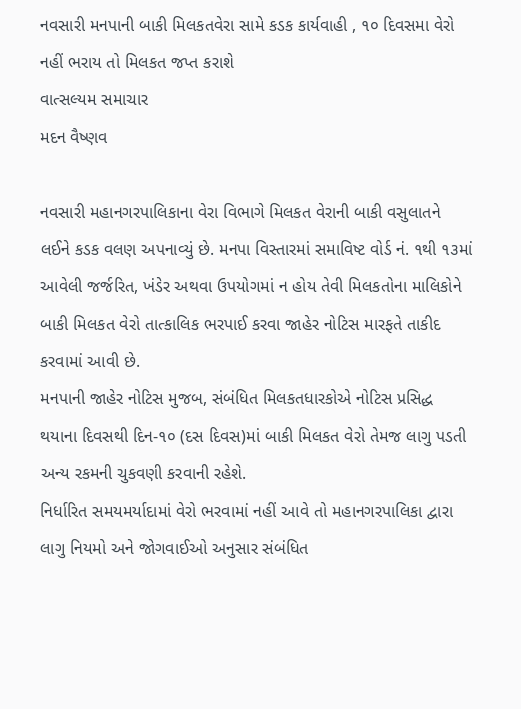નવસારી મનપાની બાકી મિલકતવેરા સામે કડક કાર્યવાહી , ૧૦ દિવસમા વેરો નહીં ભરાય તો મિલકત જપ્ત કરાશે
વાત્સલ્યમ સમાચાર
મદન વૈષ્ણવ

નવસારી મહાનગરપાલિકાના વેરા વિભાગે મિલકત વેરાની બાકી વસુલાતને લઈને કડક વલણ અપનાવ્યું છે. મનપા વિસ્તારમાં સમાવિષ્ટ વોર્ડ નં. ૧થી ૧૩માં આવેલી જર્જરિત, ખંડેર અથવા ઉપયોગમાં ન હોય તેવી મિલકતોના માલિકોને બાકી મિલકત વેરો તાત્કાલિક ભરપાઈ કરવા જાહેર નોટિસ મારફતે તાકીદ કરવામાં આવી છે.
મનપાની જાહેર નોટિસ મુજબ, સંબંધિત મિલકતધારકોએ નોટિસ પ્રસિદ્ધ થયાના દિવસથી દિન-૧૦ (દસ દિવસ)માં બાકી મિલકત વેરો તેમજ લાગુ પડતી અન્ય રકમની ચુકવણી કરવાની રહેશે.
નિર્ધારિત સમયમર્યાદામાં વેરો ભરવામાં નહીં આવે તો મહાનગરપાલિકા દ્વારા લાગુ નિયમો અને જોગવાઈઓ અનુસાર સંબંધિત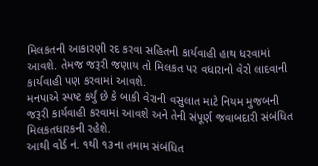મિલકતની આકારણી રદ કરવા સહિતની કાર્યવાહી હાથ ધરવામાં આવશે. તેમજ જરૂરી જણાય તો મિલકત પર વધારાનો વેરો લાદવાની કાર્યવાહી પણ કરવામાં આવશે.
મનપાએ સ્પષ્ટ કર્યું છે કે બાકી વેરાની વસુલાત માટે નિયમ મુજબની જરૂરી કાર્યવાહી કરવામાં આવશે અને તેની સંપૂર્ણ જવાબદારી સંબંધિત મિલકતધારકની રહેશે.
આથી વોર્ડ નં. ૧થી ૧૩ના તમામ સંબંધિત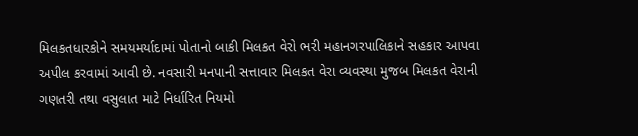મિલકતધારકોને સમયમર્યાદામાં પોતાનો બાકી મિલકત વેરો ભરી મહાનગરપાલિકાને સહકાર આપવા અપીલ કરવામાં આવી છે. નવસારી મનપાની સત્તાવાર મિલકત વેરા વ્યવસ્થા મુજબ મિલકત વેરાની ગણતરી તથા વસુલાત માટે નિર્ધારિત નિયમો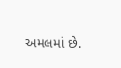અમલમાં છે.